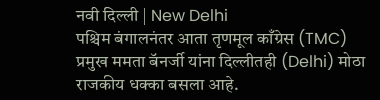नवी दिल्ली | New Delhi
पश्चिम बंगालनंतर आता तृणमूल काँग्रेस (TMC) प्रमुख ममता बॅनर्जी यांना दिल्लीतही (Delhi) मोठा राजकीय धक्का बसला आहे.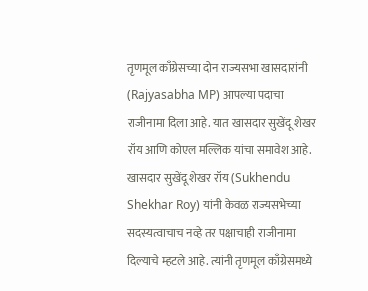तृणमूल काँग्रेसच्या दोन राज्यसभा खासदारांनी (Rajyasabha MP) आपल्या पदाचा राजीनामा दिला आहे. यात खासदार सुखेंदू शेखर रॉय आणि कोएल मल्लिक यांचा समावेश आहे.
खासदार सुखेंदू शेखर रॉय (Sukhendu Shekhar Roy) यांनी केवळ राज्यसभेच्या सदस्यत्वाचाच नव्हे तर पक्षाचाही राजीनामा दिल्याचे म्हटले आहे. त्यांनी तृणमूल काँग्रेसमध्ये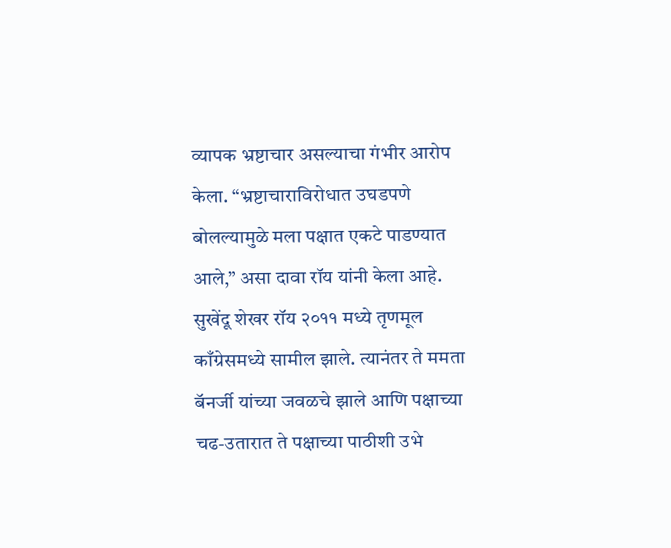व्यापक भ्रष्टाचार असल्याचा गंभीर आरोप केला. “भ्रष्टाचाराविरोधात उघडपणे बोलल्यामुळे मला पक्षात एकटे पाडण्यात आले,” असा दावा रॉय यांनी केला आहे.
सुखेंदू शेखर रॉय २०११ मध्ये तृणमूल काँग्रेसमध्ये सामील झाले. त्यानंतर ते ममता बॅनर्जी यांच्या जवळचे झाले आणि पक्षाच्या चढ-उतारात ते पक्षाच्या पाठीशी उभे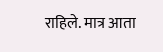राहिले. मात्र आता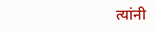त्यांनी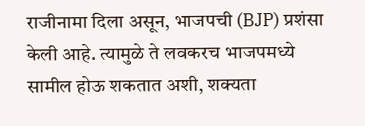राजीनामा दिला असून, भाजपची (BJP) प्रशंसा केली आहे. त्यामुळे ते लवकरच भाजपमध्ये सामील होऊ शकतात अशी, शक्यता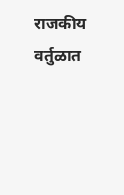राजकीय वर्तुळात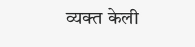व्यक्त केली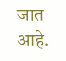जात आहे.